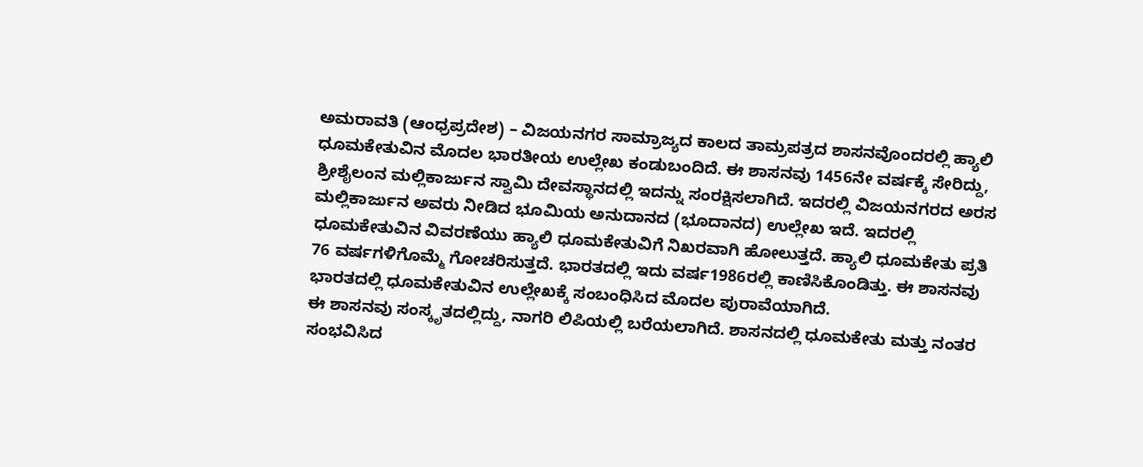ಅಮರಾವತಿ (ಆಂಧ್ರಪ್ರದೇಶ) – ವಿಜಯನಗರ ಸಾಮ್ರಾಜ್ಯದ ಕಾಲದ ತಾಮ್ರಪತ್ರದ ಶಾಸನವೊಂದರಲ್ಲಿ ಹ್ಯಾಲಿ ಧೂಮಕೇತುವಿನ ಮೊದಲ ಭಾರತೀಯ ಉಲ್ಲೇಖ ಕಂಡುಬಂದಿದೆ. ಈ ಶಾಸನವು 1456ನೇ ವರ್ಷಕ್ಕೆ ಸೇರಿದ್ದು, ಶ್ರೀಶೈಲಂನ ಮಲ್ಲಿಕಾರ್ಜುನ ಸ್ವಾಮಿ ದೇವಸ್ಥಾನದಲ್ಲಿ ಇದನ್ನು ಸಂರಕ್ಷಿಸಲಾಗಿದೆ. ಇದರಲ್ಲಿ ವಿಜಯನಗರದ ಅರಸ ಮಲ್ಲಿಕಾರ್ಜುನ ಅವರು ನೀಡಿದ ಭೂಮಿಯ ಅನುದಾನದ (ಭೂದಾನದ) ಉಲ್ಲೇಖ ಇದೆ. ಇದರಲ್ಲಿ ಧೂಮಕೇತುವಿನ ವಿವರಣೆಯು ಹ್ಯಾಲಿ ಧೂಮಕೇತುವಿಗೆ ನಿಖರವಾಗಿ ಹೋಲುತ್ತದೆ. ಹ್ಯಾಲಿ ಧೂಮಕೇತು ಪ್ರತಿ 76 ವರ್ಷಗಳಿಗೊಮ್ಮೆ ಗೋಚರಿಸುತ್ತದೆ. ಭಾರತದಲ್ಲಿ ಇದು ವರ್ಷ1986ರಲ್ಲಿ ಕಾಣಿಸಿಕೊಂಡಿತ್ತು. ಈ ಶಾಸನವು ಭಾರತದಲ್ಲಿ ಧೂಮಕೇತುವಿನ ಉಲ್ಲೇಖಕ್ಕೆ ಸಂಬಂಧಿಸಿದ ಮೊದಲ ಪುರಾವೆಯಾಗಿದೆ.
ಈ ಶಾಸನವು ಸಂಸ್ಕೃತದಲ್ಲಿದ್ದು, ನಾಗರಿ ಲಿಪಿಯಲ್ಲಿ ಬರೆಯಲಾಗಿದೆ. ಶಾಸನದಲ್ಲಿ ಧೂಮಕೇತು ಮತ್ತು ನಂತರ ಸಂಭವಿಸಿದ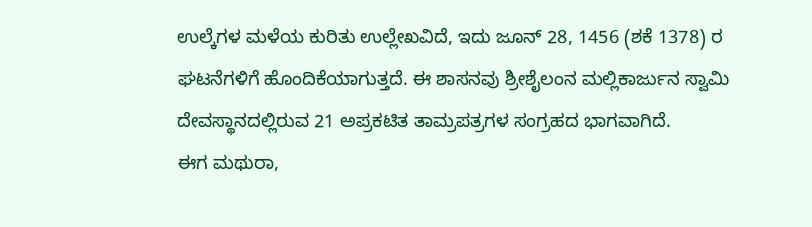ಉಲ್ಕೆಗಳ ಮಳೆಯ ಕುರಿತು ಉಲ್ಲೇಖವಿದೆ, ಇದು ಜೂನ್ 28, 1456 (ಶಕೆ 1378) ರ ಘಟನೆಗಳಿಗೆ ಹೊಂದಿಕೆಯಾಗುತ್ತದೆ. ಈ ಶಾಸನವು ಶ್ರೀಶೈಲಂನ ಮಲ್ಲಿಕಾರ್ಜುನ ಸ್ವಾಮಿ ದೇವಸ್ಥಾನದಲ್ಲಿರುವ 21 ಅಪ್ರಕಟಿತ ತಾಮ್ರಪತ್ರಗಳ ಸಂಗ್ರಹದ ಭಾಗವಾಗಿದೆ.
ಈಗ ಮಥುರಾ,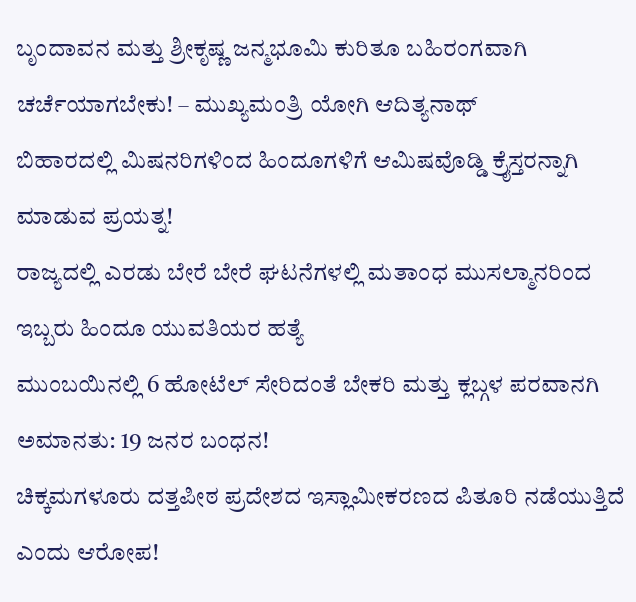ಬೃಂದಾವನ ಮತ್ತು ಶ್ರೀಕೃಷ್ಣ ಜನ್ಮಭೂಮಿ ಕುರಿತೂ ಬಹಿರಂಗವಾಗಿ ಚರ್ಚೆಯಾಗಬೇಕು! – ಮುಖ್ಯಮಂತ್ರಿ ಯೋಗಿ ಆದಿತ್ಯನಾಥ್
ಬಿಹಾರದಲ್ಲಿ ಮಿಷನರಿಗಳಿಂದ ಹಿಂದೂಗಳಿಗೆ ಆಮಿಷವೊಡ್ಡಿ ಕ್ರೈಸ್ತರನ್ನಾಗಿ ಮಾಡುವ ಪ್ರಯತ್ನ!
ರಾಜ್ಯದಲ್ಲಿ ಎರಡು ಬೇರೆ ಬೇರೆ ಘಟನೆಗಳಲ್ಲಿ ಮತಾಂಧ ಮುಸಲ್ಮಾನರಿಂದ ಇಬ್ಬರು ಹಿಂದೂ ಯುವತಿಯರ ಹತ್ಯೆ
ಮುಂಬಯಿನಲ್ಲಿ 6 ಹೋಟೆಲ್ ಸೇರಿದಂತೆ ಬೇಕರಿ ಮತ್ತು ಕ್ಲಬ್ಗಳ ಪರವಾನಗಿ ಅಮಾನತು: 19 ಜನರ ಬಂಧನ!
ಚಿಕ್ಕಮಗಳೂರು ದತ್ತಪೀಠ ಪ್ರದೇಶದ ಇಸ್ಲಾಮೀಕರಣದ ಪಿತೂರಿ ನಡೆಯುತ್ತಿದೆ ಎಂದು ಆರೋಪ!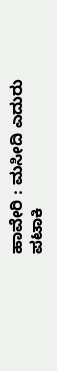ಹಾವೇರಿ : ಮಸೀದಿ ಎದುರು ಪಟಾಕಿ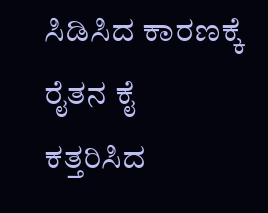ಸಿಡಿಸಿದ ಕಾರಣಕ್ಕೆ ರೈತನ ಕೈ ಕತ್ತರಿಸಿದ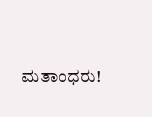ಮತಾಂಧರು!